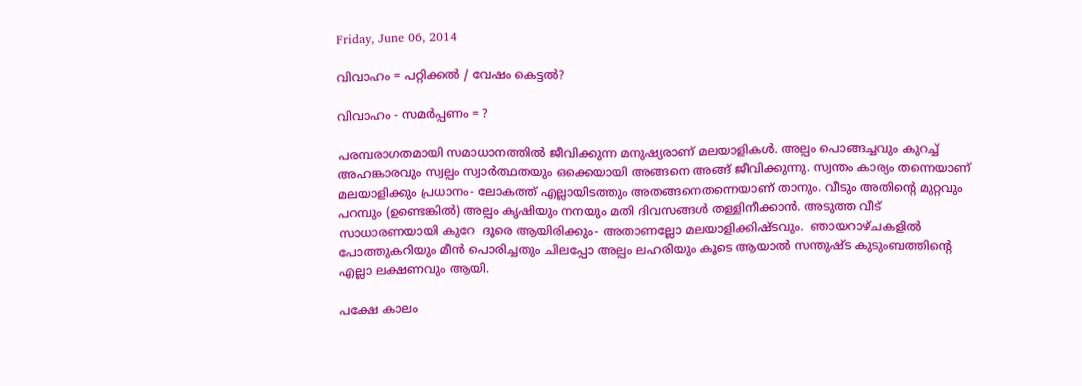Friday, June 06, 2014

വിവാഹം = പറ്റിക്കൽ / വേഷം കെട്ടൽ?

വിവാഹം - സമർപ്പണം = ?

പരമ്പരാഗതമായി സമാധാനത്തിൽ ജീവിക്കുന്ന മനുഷ്യരാണ് മലയാളികൾ. അല്പം പൊങ്ങച്ചവും കുറച്ച് അഹങ്കാരവും സ്വല്പം സ്വാർത്ഥതയും ഒക്കെയായി അങ്ങനെ അങ്ങ് ജീവിക്കുന്നു. സ്വന്തം കാര്യം തന്നെയാണ് മലയാളിക്കും പ്രധാനം- ലോകത്ത് എല്ലായിടത്തും അതങ്ങനെതന്നെയാണ് താനും. വീടും അതിന്റെ മുറ്റവും പറമ്പും (ഉണ്ടെങ്കിൽ) അല്പം കൃഷിയും നനയും മതി ദിവസങ്ങൾ തള്ളിനീക്കാൻ. അടുത്ത വീട് സാധാരണയായി കുറേ  ദൂരെ ആയിരിക്കും- അതാണല്ലോ മലയാളിക്കിഷ്ടവും.  ഞായറാഴ്ചകളിൽ പോത്തുകറിയും മീൻ പൊരിച്ചതും ചിലപ്പോ അല്പം ലഹരിയും കൂടെ ആയാൽ സന്തുഷ്ട കുടുംബത്തിന്റെ എല്ലാ ലക്ഷണവും ആയി.

പക്ഷേ കാലം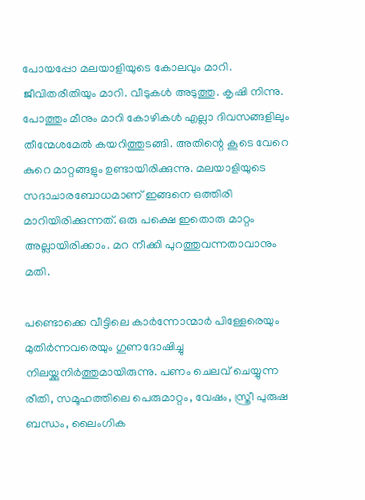പോയപ്പോ മലയാളിയുടെ കോലവും മാറി. ജീവിതരീതിയും മാറി. വീടുകൾ അടുത്തു. കൃഷി നിന്നു. പോത്തും മീനും മാറി കോഴികൾ എല്ലാ ദിവസങ്ങളിലും തീന്മേശമേൽ കയറിത്തുടങ്ങി. അതിന്റെ കൂടെ വേറെ കുറെ മാറ്റങ്ങളും ഉണ്ടായിരിക്കുന്നു. മലയാളിയുടെ സദാചാരബോധമാണ് ഇങ്ങനെ ഒത്തിരി മാറിയിരിക്കുന്നത്. ഒരു പക്ഷെ ഇതൊരു മാറ്റം അല്ലായിരിക്കാം. മറ നീക്കി പുറത്തുവന്നതാവാനും മതി.

പണ്ടൊക്കെ വീട്ടിലെ കാർന്നോന്മാർ പിള്ളേരെയും മുതിർന്നവരെയും ഗുണദോഷിച്ചു നിലയ്ക്കുനിർത്തുമായിരുന്നു. പണം ചെലവ് ചെയ്യുന്ന രീതി, സമൂഹത്തിലെ പെരുമാറ്റം, വേഷം, സ്ത്രീ പുരുഷ ബന്ധം, ലൈംഗിക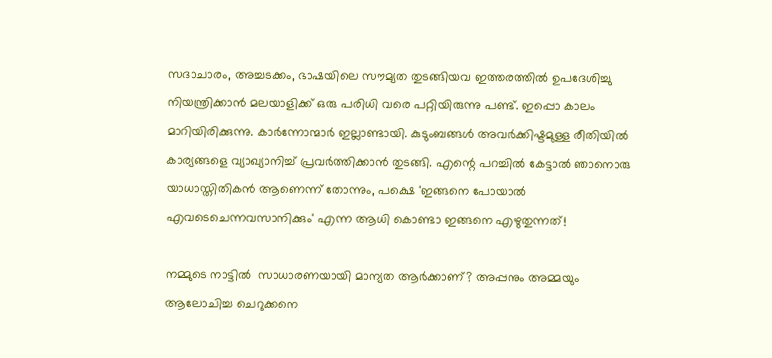സദാചാരം, അച്ചടക്കം, ഭാഷയിലെ സൗമ്യത തുടങ്ങിയവ ഇത്തരത്തിൽ ഉപദേശിച്ചു നിയന്ത്രിക്കാൻ മലയാളിക്ക് ഒരു പരിധി വരെ പറ്റിയിരുന്നു പണ്ട്. ഇപ്പൊ കാലം മാറിയിരിക്കുന്നു. കാർന്നോന്മാർ ഇല്ലാണ്ടായി. കുടുംബങ്ങൾ അവർക്കിഷ്ടമുള്ള രീതിയിൽ കാര്യങ്ങളെ വ്യാഖ്യാനിച്ച് പ്രവർത്തിക്കാൻ തുടങ്ങി. എന്റെ പറച്ചിൽ കേട്ടാൽ ഞാനൊരു യാധാസ്തിതികൻ ആണെന്ന് തോന്നും, പക്ഷെ 'ഇങ്ങനെ പോയാൽ എവടെചെന്നവസാനിക്കും' എന്ന ആധി കൊണ്ടാ ഇങ്ങനെ എഴുതുന്നത്!

നമ്മുടെ നാട്ടിൽ  സാധാരണയായി മാന്യത ആർക്കാണ്? അപ്പനും അമ്മയും ആലോചിച്ച ചെറുക്കനെ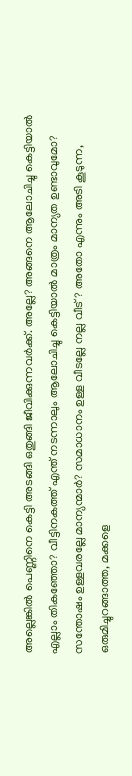അല്ലെങ്കിൽ പെണ്ണിനെ കെട്ടി അടങ്ങി ഒതുങ്ങി ജീവിക്കുന്നവർക്ക്. അല്ലേ? അങ്ങനെ ആലോചിച്ചു കെട്ടിയാൽ എല്ലാം തികഞ്ഞോ? വീട്ടിനകത്ത് എന്ത് നടന്നാലും ആലോചിച്ചു കെട്ടിയാൽ മാത്രം മാന്യത ഉണ്ടാവുമോ?
സന്തോഷം ഉള്ളവരല്ലേ മാന്യന്മാർ? സമാധാനം ഉള്ള വീടല്ലേ നല്ല വീട്? അതോ എന്നും അടി കൂടുന്ന, ഒരുമിച്ചുറങ്ങാത്ത, മക്കളെ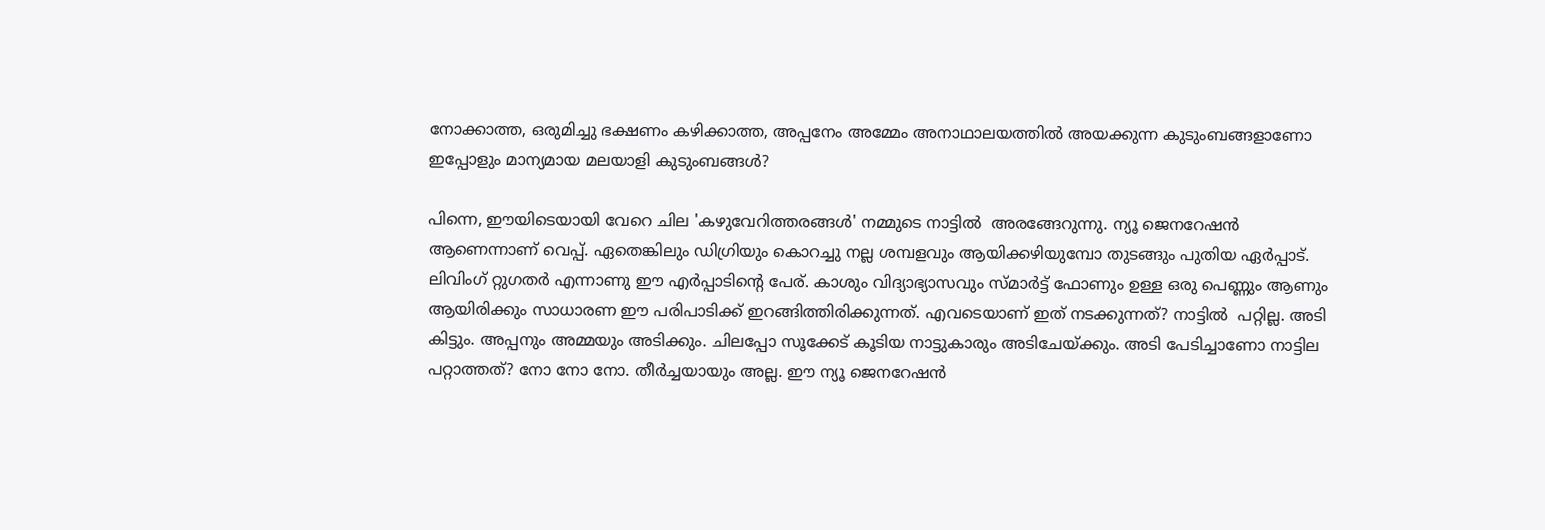നോക്കാത്ത, ഒരുമിച്ചു ഭക്ഷണം കഴിക്കാത്ത, അപ്പനേം അമ്മേം അനാഥാലയത്തിൽ അയക്കുന്ന കുടുംബങ്ങളാണോ ഇപ്പോളും മാന്യമായ മലയാളി കുടുംബങ്ങൾ?

പിന്നെ, ഈയിടെയായി വേറെ ചില 'കഴുവേറിത്തരങ്ങൾ' നമ്മുടെ നാട്ടിൽ  അരങ്ങേറുന്നു. ന്യൂ ജെനറേഷൻ ആണെന്നാണ്‌ വെപ്പ്. ഏതെങ്കിലും ഡിഗ്രിയും കൊറച്ചു നല്ല ശമ്പളവും ആയിക്കഴിയുമ്പോ തുടങ്ങും പുതിയ ഏർപ്പാട്. ലിവിംഗ് റ്റുഗതർ എന്നാണു ഈ എർപ്പാടിന്റെ പേര്. കാശും വിദ്യാഭ്യാസവും സ്മാർട്ട് ഫോണും ഉള്ള ഒരു പെണ്ണും ആണും ആയിരിക്കും സാധാരണ ഈ പരിപാടിക്ക് ഇറങ്ങിത്തിരിക്കുന്നത്. എവടെയാണ് ഇത് നടക്കുന്നത്? നാട്ടിൽ  പറ്റില്ല. അടി കിട്ടും. അപ്പനും അമ്മയും അടിക്കും. ചിലപ്പോ സൂക്കേട്‌ കൂടിയ നാട്ടുകാരും അടിചേയ്ക്കും. അടി പേടിച്ചാണോ നാട്ടില പറ്റാത്തത്? നോ നോ നോ. തീർച്ചയായും അല്ല. ഈ ന്യൂ ജെനറേഷൻ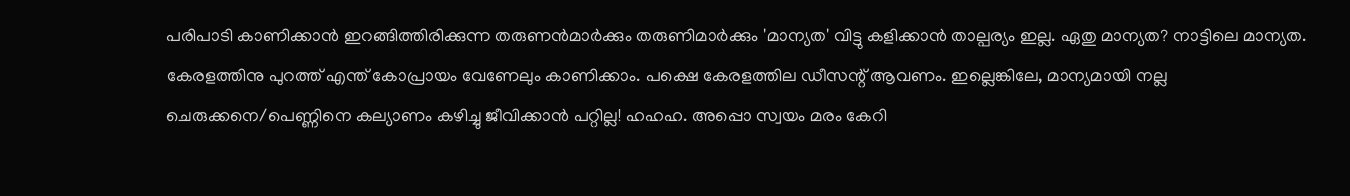പരിപാടി കാണിക്കാൻ ഇറങ്ങിത്തിരിക്കുന്ന തരുണൻമാർക്കും തരുണിമാർക്കും 'മാന്യത' വിട്ടു കളിക്കാൻ താല്പര്യം ഇല്ല. ഏതു മാന്യത? നാട്ടിലെ മാന്യത. കേരളത്തിനു പുറത്ത് എന്ത് കോപ്രായം വേണേലും കാണിക്കാം. പക്ഷെ കേരളത്തില ഡീസന്റ് ആവണം. ഇല്ലെങ്കിലേ, മാന്യമായി നല്ല ചെരുക്കനെ/പെണ്ണിനെ കല്യാണം കഴിച്ചു ജീവിക്കാൻ പറ്റില്ല! ഹഹഹ. അപ്പൊ സ്വയം മരം കേറി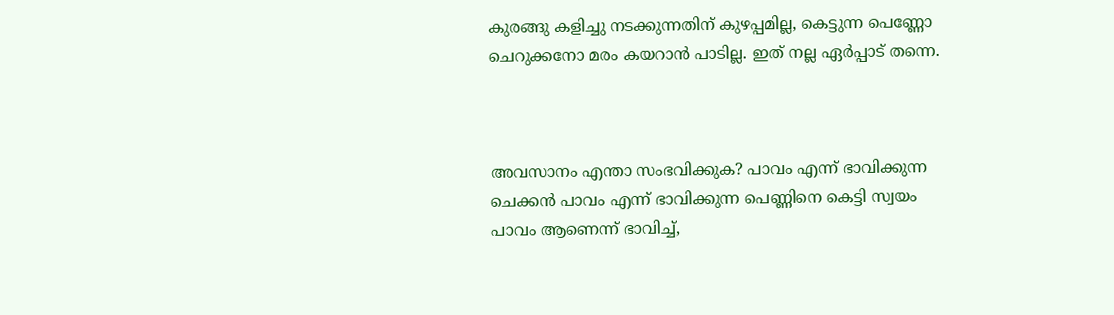കുരങ്ങു കളിച്ചു നടക്കുന്നതിന് കുഴപ്പമില്ല, കെട്ടുന്ന പെണ്ണോ ചെറുക്കനോ മരം കയറാൻ പാടില്ല. ഇത് നല്ല ഏർപ്പാട് തന്നെ.



അവസാനം എന്താ സംഭവിക്കുക? പാവം എന്ന് ഭാവിക്കുന്ന ചെക്കൻ പാവം എന്ന് ഭാവിക്കുന്ന പെണ്ണിനെ കെട്ടി സ്വയം പാവം ആണെന്ന് ഭാവിച്ച്,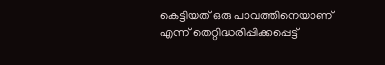കെട്ടിയത് ഒരു പാവത്തിനെയാണ് എന്ന് തെറ്റിദ്ധരിപ്പിക്കപ്പെട്ട്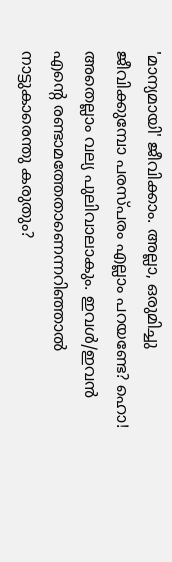'മാന്യമായി' ജീവിക്കാം. അല്ലാ, ഒരുമിച്ചു ജീവിക്കുമ്പോ പരസ്പരം എല്ലാം പറയണ്ടേ? ഹൊ! അതെല്ലാം വല്യ പുലിവാലാകും. ഇവൾ/ഇവൻ എന്റെ രണ്ടാമത്തേതാണെന്നറിഞ്ഞാൽ നാട്ടുകാരെന്തു കരുതും?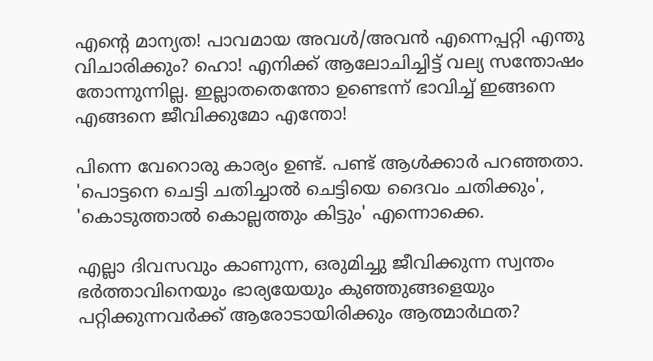എന്റെ മാന്യത! പാവമായ അവൾ/അവൻ എന്നെപ്പറ്റി എന്തു വിചാരിക്കും? ഹൊ! എനിക്ക് ആലോചിച്ചിട്ട് വല്യ സന്തോഷം തോന്നുന്നില്ല. ഇല്ലാതതെന്തോ ഉണ്ടെന്ന് ഭാവിച്ച് ഇങ്ങനെ എങ്ങനെ ജീവിക്കുമോ എന്തോ!

പിന്നെ വേറൊരു കാര്യം ഉണ്ട്. പണ്ട് ആൾക്കാർ പറഞ്ഞതാ. 'പൊട്ടനെ ചെട്ടി ചതിച്ചാൽ ചെട്ടിയെ ദൈവം ചതിക്കും', 'കൊടുത്താൽ കൊല്ലത്തും കിട്ടും' എന്നൊക്കെ.

എല്ലാ ദിവസവും കാണുന്ന, ഒരുമിച്ചു ജീവിക്കുന്ന സ്വന്തം ഭർത്താവിനെയും ഭാര്യയേയും കുഞ്ഞുങ്ങളെയും പറ്റിക്കുന്നവർക്ക് ആരോടായിരിക്കും ആത്മാർഥത?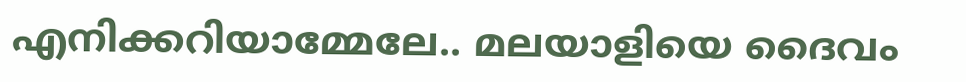എനിക്കറിയാമ്മേലേ.. മലയാളിയെ ദൈവം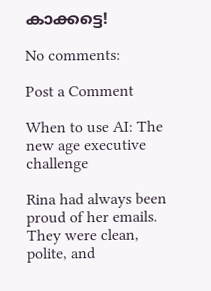കാക്കട്ടെ!

No comments:

Post a Comment

When to use AI: The new age executive challenge

Rina had always been proud of her emails. They were clean, polite, and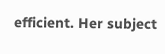efficient. Her subject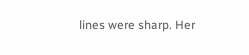lines were sharp. Her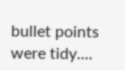bullet points were tidy....